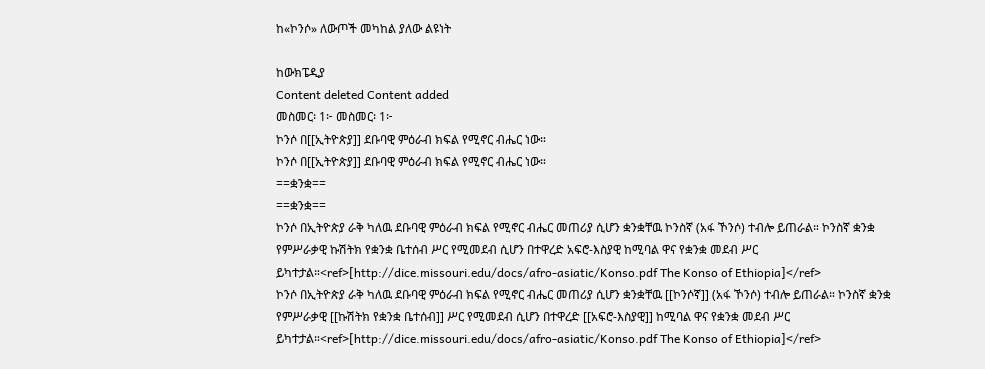ከ«ኮንሶ» ለውጦች መካከል ያለው ልዩነት

ከውክፔዲያ
Content deleted Content added
መስመር፡ 1፦ መስመር፡ 1፦
ኮንሶ በ[[ኢትዮጵያ]] ደቡባዊ ምዕራብ ክፍል የሚኖር ብሔር ነው።
ኮንሶ በ[[ኢትዮጵያ]] ደቡባዊ ምዕራብ ክፍል የሚኖር ብሔር ነው።
==ቋንቋ==
==ቋንቋ==
ኮንሶ በኢትዮጵያ ራቅ ካለዉ ደቡባዊ ምዕራብ ክፍል የሚኖር ብሔር መጠሪያ ሲሆን ቋንቋቸዉ ኮንስኛ (አፋ ኾንሶ) ተብሎ ይጠራል። ኮንስኛ ቋንቋ የምሥራቃዊ ኩሽትክ የቋንቋ ቤተሰብ ሥር የሚመደብ ሲሆን በተዋረድ አፍሮ-እስያዊ ከሚባል ዋና የቋንቋ መደብ ሥር ይካተታል።<ref>[http://dice.missouri.edu/docs/afro-asiatic/Konso.pdf The Konso of Ethiopia]</ref>
ኮንሶ በኢትዮጵያ ራቅ ካለዉ ደቡባዊ ምዕራብ ክፍል የሚኖር ብሔር መጠሪያ ሲሆን ቋንቋቸዉ [[ኮንሶኛ]] (አፋ ኾንሶ) ተብሎ ይጠራል። ኮንስኛ ቋንቋ የምሥራቃዊ [[ኩሽትክ የቋንቋ ቤተሰብ]] ሥር የሚመደብ ሲሆን በተዋረድ [[አፍሮ-እስያዊ]] ከሚባል ዋና የቋንቋ መደብ ሥር ይካተታል።<ref>[http://dice.missouri.edu/docs/afro-asiatic/Konso.pdf The Konso of Ethiopia]</ref>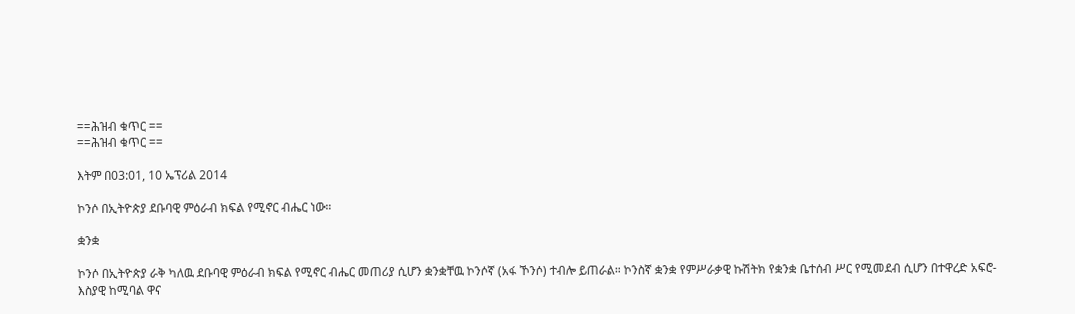==ሕዝብ ቁጥር ==
==ሕዝብ ቁጥር ==

እትም በ03:01, 10 ኤፕሪል 2014

ኮንሶ በኢትዮጵያ ደቡባዊ ምዕራብ ክፍል የሚኖር ብሔር ነው።

ቋንቋ

ኮንሶ በኢትዮጵያ ራቅ ካለዉ ደቡባዊ ምዕራብ ክፍል የሚኖር ብሔር መጠሪያ ሲሆን ቋንቋቸዉ ኮንሶኛ (አፋ ኾንሶ) ተብሎ ይጠራል። ኮንስኛ ቋንቋ የምሥራቃዊ ኩሽትክ የቋንቋ ቤተሰብ ሥር የሚመደብ ሲሆን በተዋረድ አፍሮ-እስያዊ ከሚባል ዋና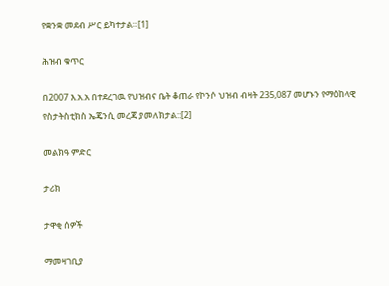የቋንቋ መደብ ሥር ይካተታል።[1]

ሕዝብ ቁጥር

በ2007 እ.አ.አ በተደረገዉ የህዝብና ቤት ቆጠራ የኮንሶ ህዝብ ብዛት 235,087 መሆኑን የማዕከላዊ የስታትስቲክስ ኤጄንሲ መረጃ ያመለክታል::[2]

መልክዓ ምድር

ታሪክ

ታዋቂ ሰዎች

ማመዛገቢያ